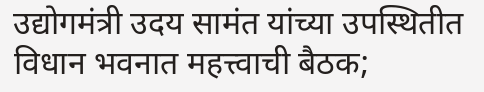उद्योगमंत्री उदय सामंत यांच्या उपस्थितीत विधान भवनात महत्त्वाची बैठक;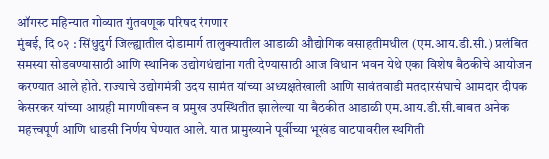ऑगस्ट महिन्यात गोव्यात गुंतवणूक परिषद रंगणार
मुंबई, दि ०२ : सिंधुदुर्ग जिल्ह्यातील दोडामार्ग तालुक्यातील आडाळी औद्योगिक वसाहतीमधील (एम.आय.डी.सी.) प्रलंबित समस्या सोडवण्यासाठी आणि स्थानिक उद्योगधंद्यांना गती देण्यासाठी आज विधान भवन येथे एका विशेष बैठकीचे आयोजन करण्यात आले होते. राज्याचे उद्योगमंत्री उदय सामंत यांच्या अध्यक्षतेखाली आणि सावंतवाडी मतदारसंघाचे आमदार दीपक केसरकर यांच्या आग्रही मागणीवरून व प्रमुख उपस्थितीत झालेल्या या बैठकीत आडाळी एम.आय.डी.सी.बाबत अनेक महत्त्वपूर्ण आणि धाडसी निर्णय घेण्यात आले. यात प्रामुख्याने पूर्वीच्या भूखंड वाटपावरील स्थगिती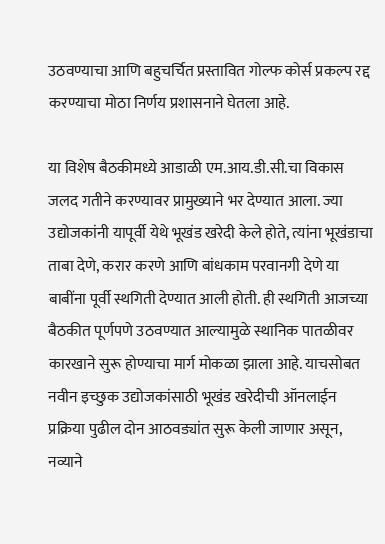उठवण्याचा आणि बहुचर्चित प्रस्तावित गोल्फ कोर्स प्रकल्प रद्द करण्याचा मोठा निर्णय प्रशासनाने घेतला आहे.

या विशेष बैठकीमध्ये आडाळी एम.आय.डी.सी.चा विकास जलद गतीने करण्यावर प्रामुख्याने भर देण्यात आला. ज्या उद्योजकांनी यापूर्वी येथे भूखंड खरेदी केले होते, त्यांना भूखंडाचा ताबा देणे, करार करणे आणि बांधकाम परवानगी देणे या बाबींना पूर्वी स्थगिती देण्यात आली होती. ही स्थगिती आजच्या बैठकीत पूर्णपणे उठवण्यात आल्यामुळे स्थानिक पातळीवर कारखाने सुरू होण्याचा मार्ग मोकळा झाला आहे. याचसोबत नवीन इच्छुक उद्योजकांसाठी भूखंड खरेदीची ऑनलाईन प्रक्रिया पुढील दोन आठवड्यांत सुरू केली जाणार असून, नव्याने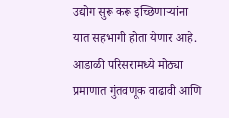उद्योग सुरू करू इच्छिणाऱ्यांना यात सहभागी होता येणार आहे. आडाळी परिसरामध्ये मोठ्या प्रमाणात गुंतवणूक वाढावी आणि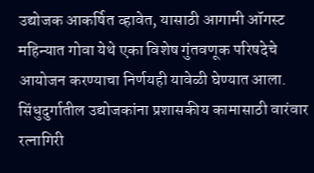उद्योजक आकर्षित व्हावेत, यासाठी आगामी ऑगस्ट महिन्यात गोवा येथे एका विशेष गुंतवणूक परिषदेचे आयोजन करण्याचा निर्णयही यावेळी घेण्यात आला.
सिंधुदुर्गातील उद्योजकांना प्रशासकीय कामासाठी वारंवार रत्नागिरी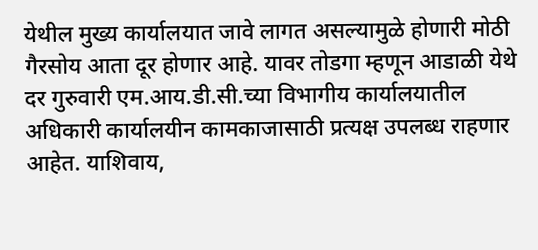येथील मुख्य कार्यालयात जावे लागत असल्यामुळे होणारी मोठी गैरसोय आता दूर होणार आहे. यावर तोडगा म्हणून आडाळी येथे दर गुरुवारी एम.आय.डी.सी.च्या विभागीय कार्यालयातील अधिकारी कार्यालयीन कामकाजासाठी प्रत्यक्ष उपलब्ध राहणार आहेत. याशिवाय,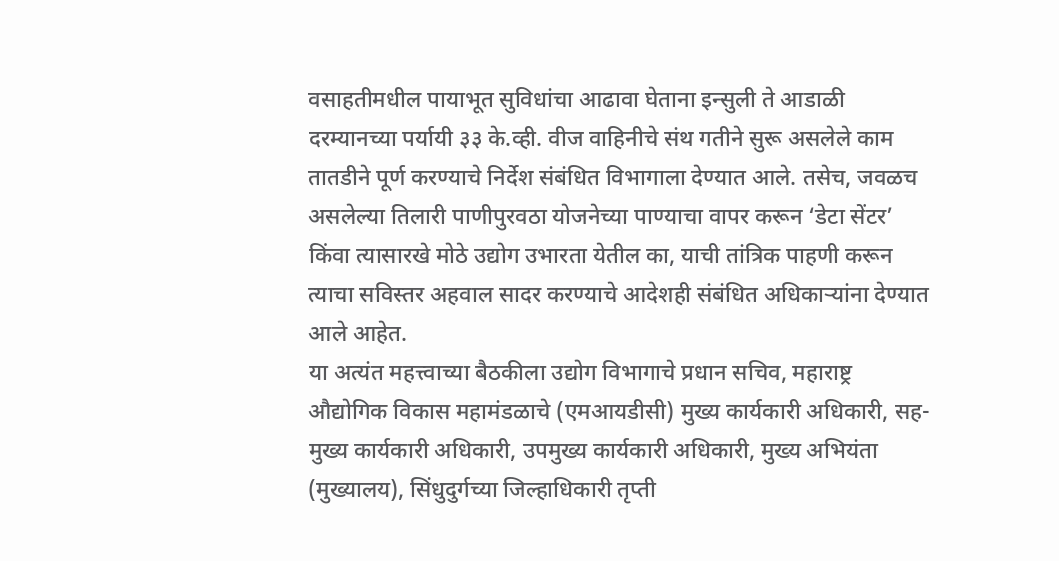वसाहतीमधील पायाभूत सुविधांचा आढावा घेताना इन्सुली ते आडाळी दरम्यानच्या पर्यायी ३३ के.व्ही. वीज वाहिनीचे संथ गतीने सुरू असलेले काम तातडीने पूर्ण करण्याचे निर्देश संबंधित विभागाला देण्यात आले. तसेच, जवळच असलेल्या तिलारी पाणीपुरवठा योजनेच्या पाण्याचा वापर करून ‘डेटा सेंटर’ किंवा त्यासारखे मोठे उद्योग उभारता येतील का, याची तांत्रिक पाहणी करून त्याचा सविस्तर अहवाल सादर करण्याचे आदेशही संबंधित अधिकाऱ्यांना देण्यात आले आहेत.
या अत्यंत महत्त्वाच्या बैठकीला उद्योग विभागाचे प्रधान सचिव, महाराष्ट्र औद्योगिक विकास महामंडळाचे (एमआयडीसी) मुख्य कार्यकारी अधिकारी, सह-मुख्य कार्यकारी अधिकारी, उपमुख्य कार्यकारी अधिकारी, मुख्य अभियंता (मुख्यालय), सिंधुदुर्गच्या जिल्हाधिकारी तृप्ती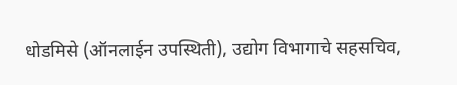धोडमिसे (ऑनलाईन उपस्थिती), उद्योग विभागाचे सहसचिव,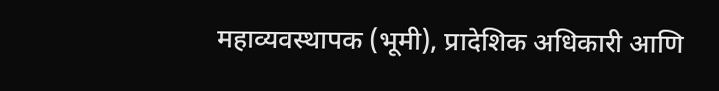महाव्यवस्थापक (भूमी), प्रादेशिक अधिकारी आणि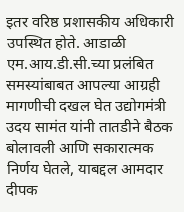इतर वरिष्ठ प्रशासकीय अधिकारी उपस्थित होते. आडाळी एम.आय.डी.सी.च्या प्रलंबित समस्यांबाबत आपल्या आग्रही मागणीची दखल घेत उद्योगमंत्री उदय सामंत यांनी तातडीने बैठक बोलावली आणि सकारात्मक निर्णय घेतले, याबद्दल आमदार दीपक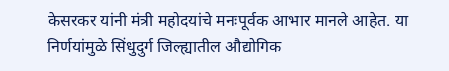केसरकर यांनी मंत्री महोदयांचे मनःपूर्वक आभार मानले आहेत. या निर्णयांमुळे सिंधुदुर्ग जिल्ह्यातील औद्योगिक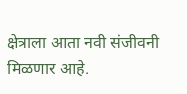क्षेत्राला आता नवी संजीवनी मिळणार आहे.